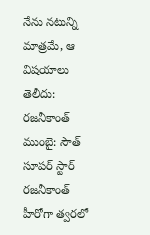నేను నటున్ని మాత్రమే, ఆ విషయాలు తెలీదు: రజనీకాంత్
ముంబై: సౌత్ సూపర్ స్టార్ రజనీకాంత్ హీరోగా త్వరలో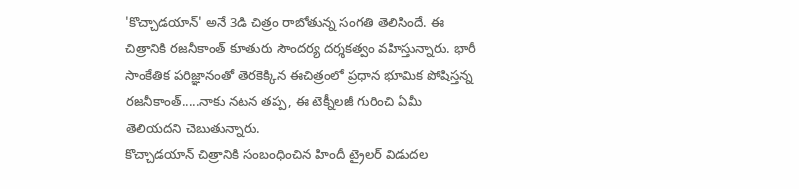'కొచ్చాడయాన్' అనే 3డి చిత్రం రాబోతున్న సంగతి తెలిసిందే. ఈ చిత్రానికి రజనీకాంత్ కూతురు సౌందర్య దర్శకత్వం వహిస్తున్నారు. భారీ సాంకేతిక పరిజ్ఞానంతో తెరకెక్కిన ఈచిత్రంలో ప్రధాన భూమిక పోషిస్తన్న రజనీకాంత్.....నాకు నటన తప్ప, ఈ టెక్నీలజీ గురించి ఏమీ తెలియదని చెబుతున్నారు.
కొచ్చాడయాన్ చిత్రానికి సంబంధించిన హిందీ ట్రైలర్ విడుదల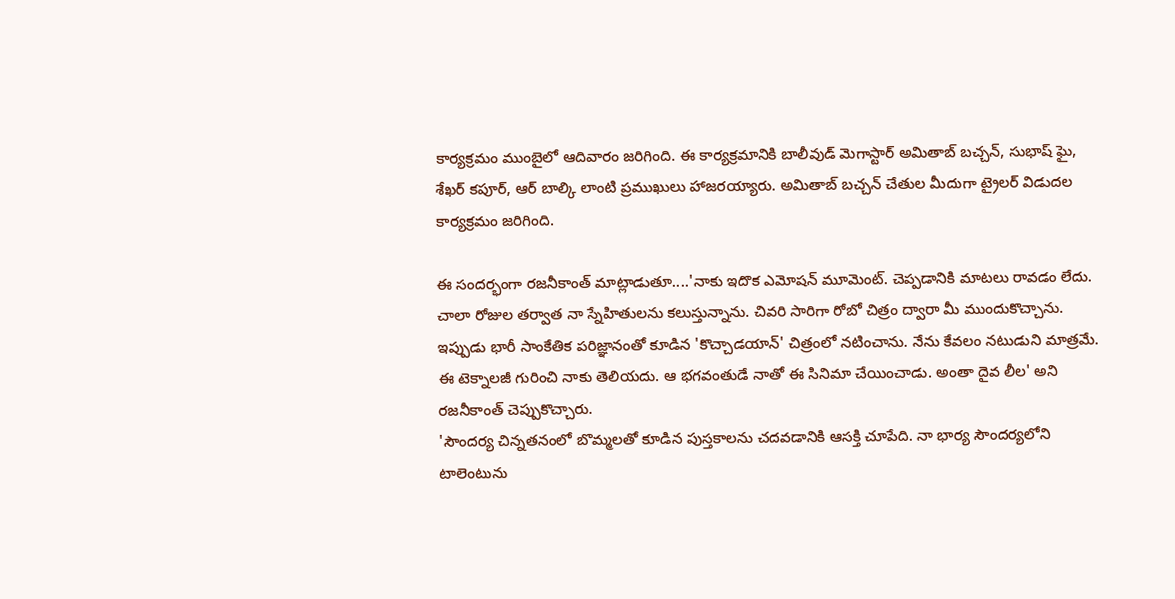కార్యక్రమం ముంబైలో ఆదివారం జరిగింది. ఈ కార్యక్రమానికి బాలీవుడ్ మెగాస్టార్ అమితాబ్ బచ్చన్, సుభాష్ ఘై, శేఖర్ కపూర్, ఆర్ బాల్కి లాంటి ప్రముఖులు హాజరయ్యారు. అమితాబ్ బచ్చన్ చేతుల మీదుగా ట్రైలర్ విడుదల కార్యక్రమం జరిగింది.

ఈ సందర్భంగా రజనీకాంత్ మాట్లాడుతూ....'నాకు ఇదొక ఎమోషన్ మూమెంట్. చెప్పడానికి మాటలు రావడం లేదు. చాలా రోజుల తర్వాత నా స్నేహితులను కలుస్తున్నాను. చివరి సారిగా రోబో చిత్రం ద్వారా మీ ముందుకొచ్చాను. ఇప్పుడు భారీ సాంకేతిక పరిజ్ఞానంతో కూడిన 'కొచ్చాడయాన్' చిత్రంలో నటించాను. నేను కేవలం నటుడుని మాత్రమే. ఈ టెక్నాలజీ గురించి నాకు తెలియదు. ఆ భగవంతుడే నాతో ఈ సినిమా చేయించాడు. అంతా దైవ లీల' అని రజనీకాంత్ చెప్పుకొచ్చారు.
'సౌందర్య చిన్నతనంలో బొమ్మలతో కూడిన పుస్తకాలను చదవడానికి ఆసక్తి చూపేది. నా భార్య సౌందర్యలోని టాలెంటును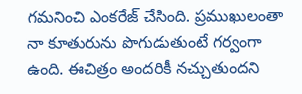గమనించి ఎంకరేజ్ చేసింది. ప్రముఖులంతా నా కూతురును పొగుడుతుంటే గర్వంగా ఉంది. ఈచిత్రం అందరికీ నచ్చుతుందని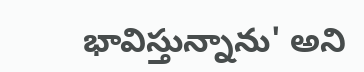భావిస్తున్నాను' అని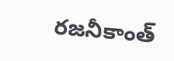రజనీకాంత్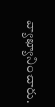వ్యాఖ్యానించారు.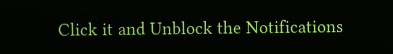Click it and Unblock the Notifications